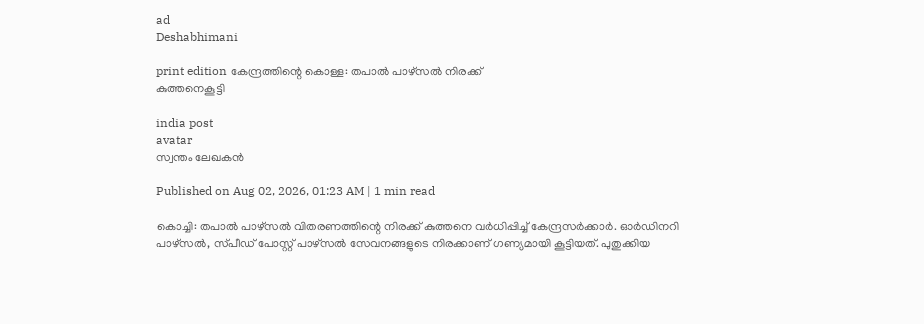ad
Deshabhimani

print edition കേന്ദ്രത്തിന്റെ കൊള്ള: തപാൽ പാഴ്‌സൽ നിരക്ക്‌
കുത്തനെകൂട്ടി

india post
avatar
സ്വന്തം ലേഖകൻ

Published on Aug 02, 2026, 01:23 AM | 1 min read

കൊച്ചി: തപാൽ പാഴ്‌സൽ വിതരണത്തിന്റെ നിരക്ക്‌ കുത്തനെ വർധിപ്പിച്ച്‌ കേന്ദ്രസർക്കാർ. ഓർഡിനറി പാഴ്‌സൽ, സ്‌പീഡ് പോസ്റ്റ് പാഴ്‌സൽ സേവനങ്ങളുടെ നിരക്കാണ്‌ ഗണ്യമായി കൂട്ടിയത്‌. പുതുക്കിയ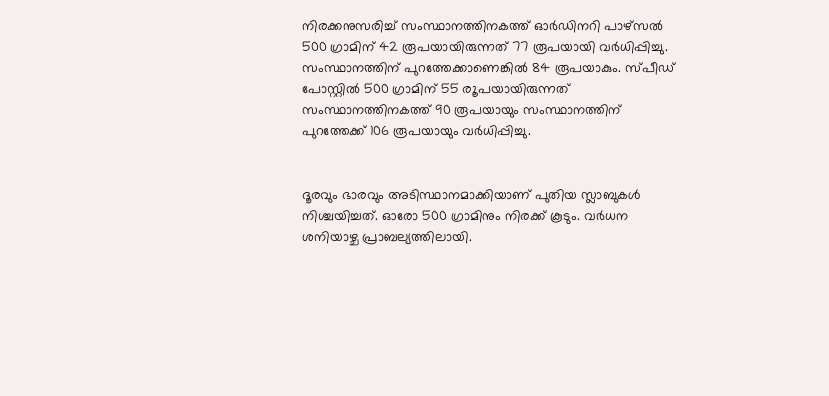നിരക്കനുസരിച്ച്‌ സംസ്ഥാനത്തിനകത്ത്‌ ഓർഡിനറി പാഴ്‌സൽ 500 ഗ്രാമിന്‌ 42 രൂപയായിരുന്നത്‌ 77 രൂപയായി വർധിപ്പിച്ചു. സംസ്ഥാനത്തിന്‌ പുറത്തേക്കാണെങ്കിൽ 84 രൂപയാകും. സ്‌പീഡ്‌ പോസ്റ്റിൽ 500 ഗ്രാമിന്‌ 55 ര‍ൂപയായിരുന്നത്‌ സംസ്ഥാനത്തിനകത്ത്‌ 90 രൂപയായും സംസ്ഥാനത്തിന്‌ പുറത്തേക്ക്‌ 106 രൂപയായും വർധിപ്പിച്ചു.


ദൂരവും ഭാരവും അടിസ്ഥാനമാക്കിയാണ് പുതിയ സ്ലാബുകൾ നിശ്ചയിച്ചത്. ഓരോ 500 ഗ്രാമിനും നിരക്ക്‌ കൂടും. വർധന ശനിയാഴ്ച പ്രാബല്യത്തിലായി.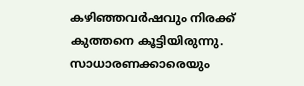കഴിഞ്ഞവർഷവും നിരക്ക്‌ കുത്തനെ കൂട്ടിയിരുന്നു. സാധാരണക്കാരെയും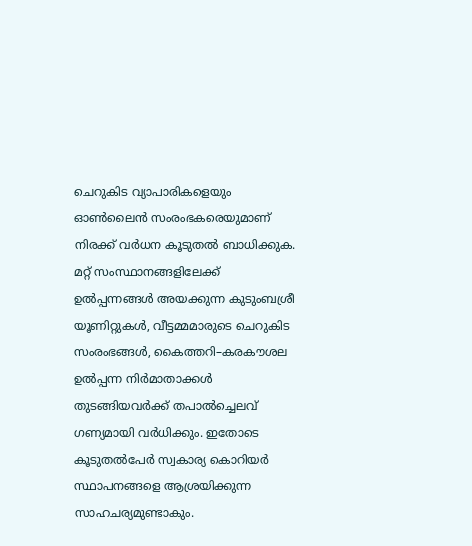ചെറുകിട വ്യാപാരികളെയും ഓൺലൈൻ സംരംഭകരെയുമാണ്‌ നിരക്ക്‌ വർധന കൂടുതൽ ബാധിക്കുക. മറ്റ് സംസ്ഥാനങ്ങളിലേക്ക് ഉൽപ്പന്നങ്ങൾ അയക്കുന്ന കുടുംബശ്രീ യൂണിറ്റുകൾ, വീട്ടമ്മമാരുടെ ചെറുകിട സംരംഭങ്ങൾ, കൈത്തറി–കരകൗശല ഉൽപ്പന്ന നിർമാതാക്കൾ തുടങ്ങിയവർക്ക് തപാൽച്ചെലവ് ഗണ്യമായി വർധിക്കും. ഇതോടെ കൂടുതൽപേർ സ്വകാര്യ കൊറിയർ സ്ഥാപനങ്ങളെ ആശ്രയിക്കുന്ന സാഹചര്യമുണ്ടാകും.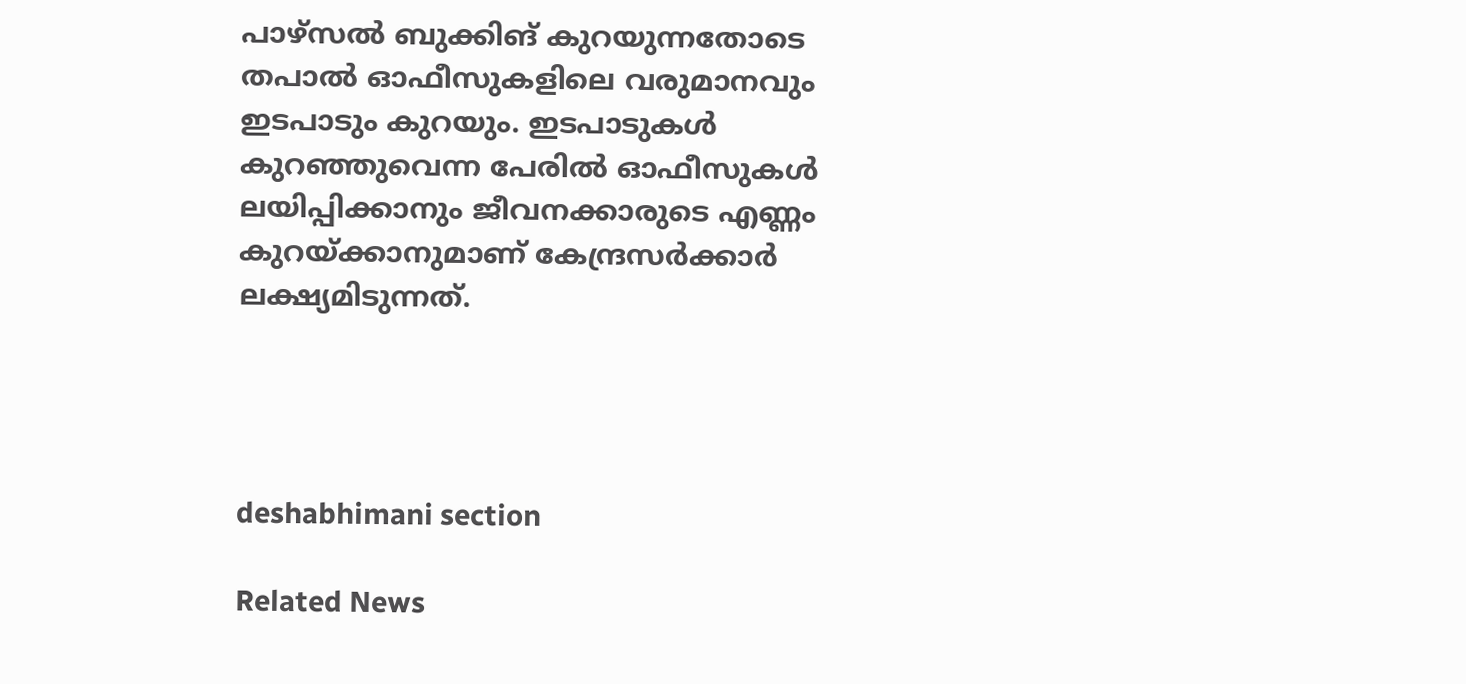പാഴ്‌സൽ ബുക്കിങ്‌ കുറയുന്നതോടെ തപാൽ ഓഫീസുകളിലെ വരുമാനവും ഇടപാടും കുറയും. ഇടപാടുകൾ കുറഞ്ഞുവെന്ന പേരിൽ ഓഫീസുകൾ ലയിപ്പിക്കാനും ജീവനക്കാരുടെ എണ്ണം കുറയ്ക്കാനുമാണ്‌ കേന്ദ്രസർക്കാർ ലക്ഷ്യമിടുന്നത്‌.




deshabhimani section

Related News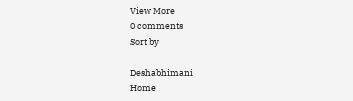View More
0 comments
Sort by

Deshabhimani
Home